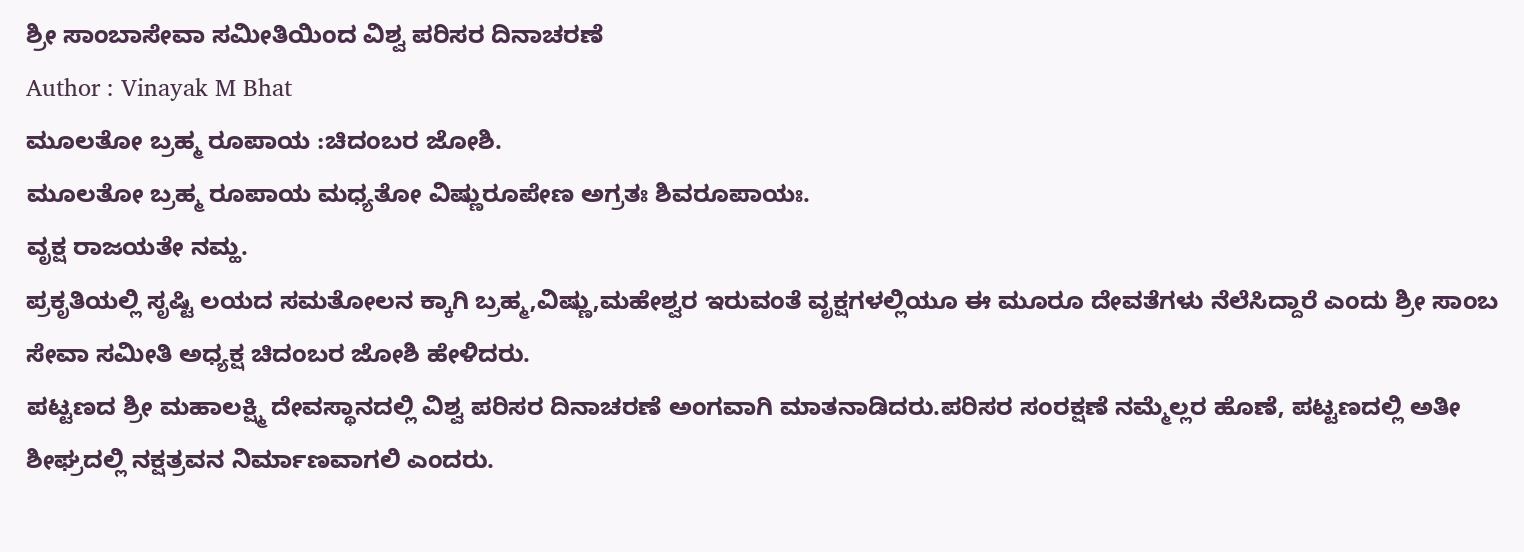ಶ್ರೀ ಸಾಂಬಾಸೇವಾ ಸಮೀತಿಯಿಂದ ವಿಶ್ವ ಪರಿಸರ ದಿನಾಚರಣೆ
Author : Vinayak M Bhat
ಮೂಲತೋ ಬ್ರಹ್ಮ ರೂಪಾಯ :ಚಿದಂಬರ ಜೋಶಿ.
ಮೂಲತೋ ಬ್ರಹ್ಮ ರೂಪಾಯ ಮಧ್ಯತೋ ವಿಷ್ಣುರೂಪೇಣ ಅಗ್ರತಃ ಶಿವರೂಪಾಯಃ.
ವೃಕ್ಷ ರಾಜಯತೇ ನಮ್ಹ.
ಪ್ರಕೃತಿಯಲ್ಲಿ ಸೃಷ್ಟಿ ಲಯದ ಸಮತೋಲನ ಕ್ಕಾಗಿ ಬ್ರಹ್ಮ,ವಿಷ್ಣು,ಮಹೇಶ್ವರ ಇರುವಂತೆ ವೃಕ್ಷಗಳಲ್ಲಿಯೂ ಈ ಮೂರೂ ದೇವತೆಗಳು ನೆಲೆಸಿದ್ದಾರೆ ಎಂದು ಶ್ರೀ ಸಾಂಬ ಸೇವಾ ಸಮೀತಿ ಅಧ್ಯಕ್ಷ ಚಿದಂಬರ ಜೋಶಿ ಹೇಳಿದರು.
ಪಟ್ಟಣದ ಶ್ರೀ ಮಹಾಲಕ್ಷ್ಮಿ ದೇವಸ್ಥಾನದಲ್ಲಿ ವಿಶ್ವ ಪರಿಸರ ದಿನಾಚರಣೆ ಅಂಗವಾಗಿ ಮಾತನಾಡಿದರು.ಪರಿಸರ ಸಂರಕ್ಷಣೆ ನಮ್ಮೆಲ್ಲರ ಹೊಣೆ, ಪಟ್ಟಣದಲ್ಲಿ ಅತೀ ಶೀಘ್ರದಲ್ಲಿ ನಕ್ಷತ್ರವನ ನಿರ್ಮಾಣವಾಗಲಿ ಎಂದರು.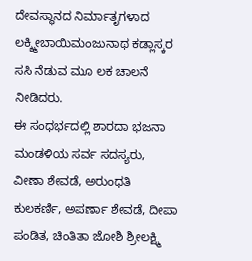ದೇವಸ್ಥಾನದ ನಿರ್ಮಾತೃಗಳಾದ ಲಕ್ಶ್ಮೀಬಾಯಿಮಂಜುನಾಥ ಕಡ್ಲಾಸ್ಕರ ಸಸಿ ನೆಡುವ ಮೂ ಲಕ ಚಾಲನೆ ನೀಡಿದರು.
ಈ ಸಂಧರ್ಭದಲ್ಲಿ ಶಾರದಾ ಭಜನಾ ಮಂಡಳಿಯ ಸರ್ವ ಸದಸ್ಯರು, ವೀಣಾ ಶೇವಡೆ, ಅರುಂಧತಿ ಕುಲಕರ್ಣಿ, ಅಪರ್ಣಾ ಶೇವಡೆ, ದೀಪಾ ಪಂಡಿತ, ಚಿಂತಿತಾ ಜೋಶಿ ಶ್ರೀಲಕ್ಷ್ಮಿ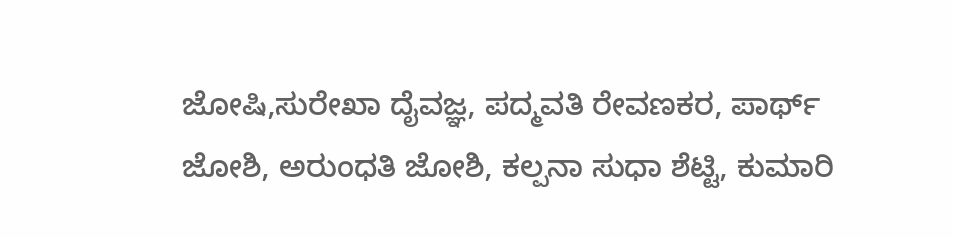ಜೋಷಿ,ಸುರೇಖಾ ದೈವಜ್ಞ, ಪದ್ಮವತಿ ರೇವಣಕರ, ಪಾರ್ಥ್ ಜೋಶಿ, ಅರುಂಧತಿ ಜೋಶಿ, ಕಲ್ಪನಾ ಸುಧಾ ಶೆಟ್ಟಿ, ಕುಮಾರಿ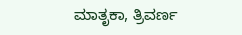ಮಾತೃಕಾ, ತ್ರಿವರ್ಣ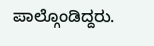ಪಾಲ್ಗೊಂಡಿದ್ದರು.